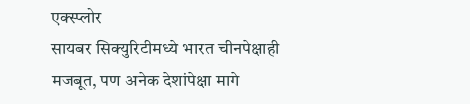एक्स्प्लोर
सायबर सिक्युरिटीमध्ये भारत चीनपेक्षाही मजबूत, पण अनेक देशांपेक्षा मागे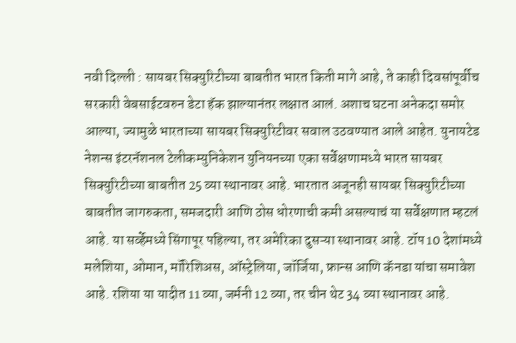नवी दिल्ली : सायबर सिक्युरिटीच्या बाबतीत भारत किती मागे आहे, ते काही दिवसांपूर्वीच सरकारी वेबसाईटवरुन डेटा हॅक झाल्यानंतर लक्षात आलं. अशाच घटना अनेकदा समोर आल्या, ज्यामुळे भारताच्या सायबर सिक्युरिटीवर सवाल उठवण्यात आले आहेत. युनायटेड नेशन्स इंटरनॅशनल टेलीकम्युनिकेशन युनियनच्या एका सर्वेक्षणामध्ये भारत सायबर सिक्युरिटीच्या बाबतीत 25 व्या स्थानावर आहे. भारतात अजूनही सायबर सिक्युरिटीच्या बाबतीत जागरुकता, समजदारी आणि ठोस धोरणाची कमी असल्याचं या सर्वेक्षणात म्हटलं आहे. या सर्व्हेमध्ये सिंगापूर पहिल्या, तर अमेरिका दुसऱ्या स्थानावर आहे. टॉप 10 देशांमध्ये मलेशिया, ओमान, मॉरिशिअस, ऑस्ट्रेलिया, जॉर्जिया, फ्रान्स आणि कॅनडा यांचा समावेश आहे. रशिया या यादीत 11 व्या, जर्मनी 12 व्या, तर चीन थेट 34 व्या स्थानावर आहे.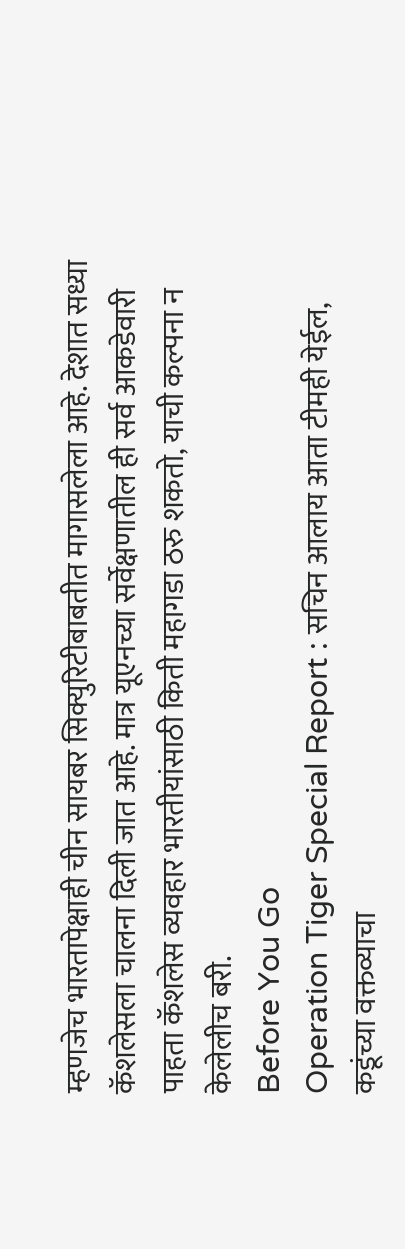म्हणजेच भारतापेक्षाही चीन सायबर सिक्युरिटीबाबतीत मागासलेला आहे. देशात सध्या कॅशलेसला चालना दिली जात आहे. मात्र यूएनच्या सर्वेक्षणातील ही सर्व आकडेवारी पाहता कॅशलेस व्यवहार भारतीयांसाठी किती महागडा ठरु शकतो, याची कल्पना न केलेलीच बरी.
Before You Go
Operation Tiger Special Report : सचिन आलाय आता टीमही येईल, कडूंच्या वक्तव्याचा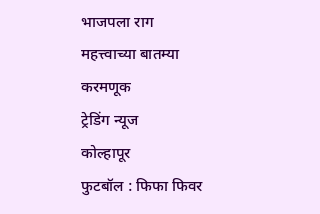भाजपला राग
महत्त्वाच्या बातम्या
करमणूक
ट्रेडिंग न्यूज
कोल्हापूर
फुटबॉल : फिफा फिवर